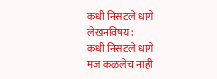कधी निसटले धागे
लेखनविषय:
कधी निसटले धागे
मज कळलेच नाही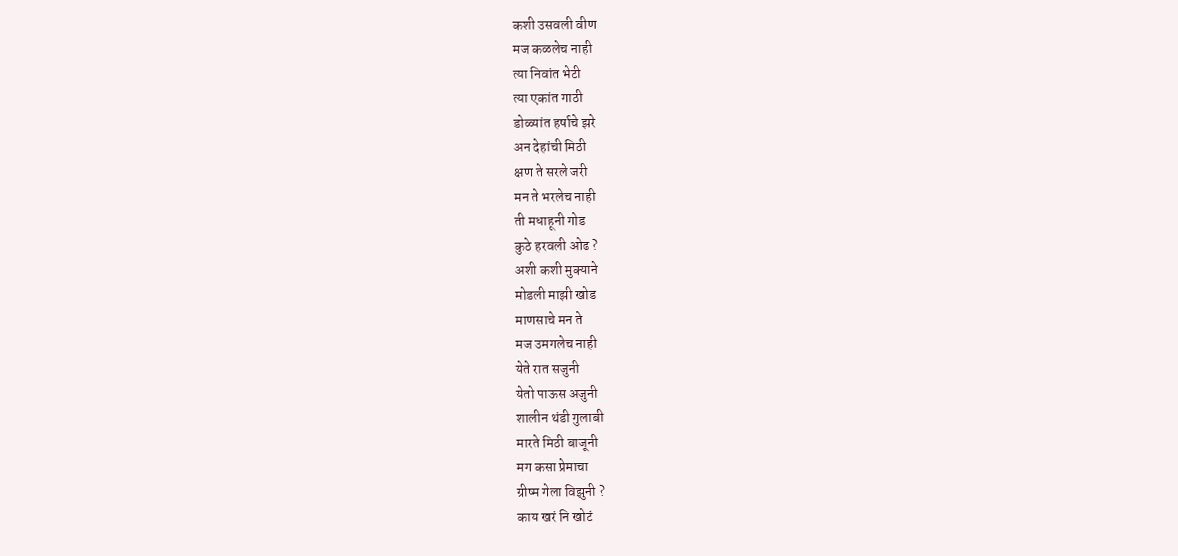कशी उसवली वीण
मज कळलेच नाही
त्या निवांत भेटी
त्या एकांत गाठी
डोळ्यांत हर्षाचे झरे
अन देहांची मिठी
क्षण ते सरले जरी
मन ते भरलेच नाही
ती मधाहूनी गोड
कुठे हरवली ओढ ?
अशी कशी मुक्याने
मोडली माझी खोड
माणसाचे मन ते
मज उमगलेच नाही
येते रात सजुनी
येतो पाऊस अजुनी
शालीन थंडी गुलाबी
मारते मिठी बाजूनी
मग कसा प्रेमाचा
ग्रीष्म गेला विझुनी ?
काय खरं नि खोटं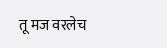तू मज वरलेच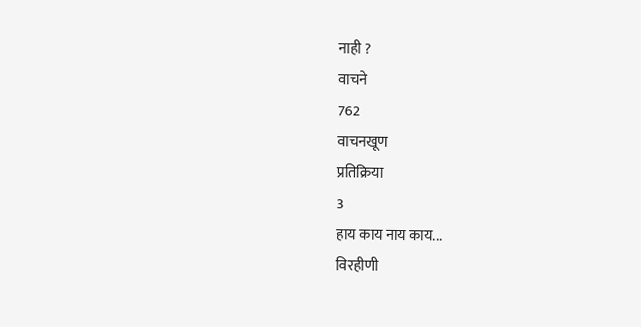नाही ?
वाचने
762
वाचनखूण
प्रतिक्रिया
3
हाय काय नाय काय...
विरहीणी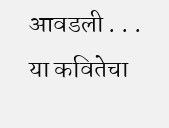आवडली . . .
या कवितेचा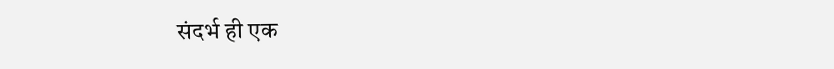संदर्भ ही एक